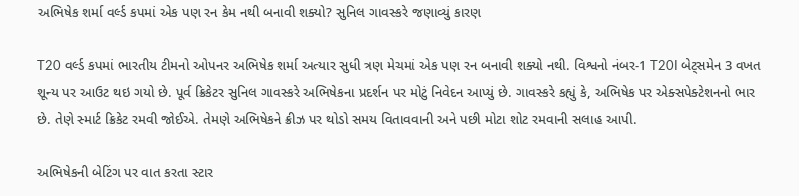અભિષેક શર્મા વર્લ્ડ કપમાં એક પણ રન કેમ નથી બનાવી શક્યો? સુનિલ ગાવસ્કરે જણાવ્યું કારણ

T20 વર્લ્ડ કપમાં ભારતીય ટીમનો ઓપનર અભિષેક શર્મા અત્યાર સુધી ત્રણ મેચમાં એક પણ રન બનાવી શક્યો નથી. વિશ્વનો નંબર-1 T20I બેટ્સમેન 3 વખત શૂન્ય પર આઉટ થઇ ગયો છે. પૂર્વ ક્રિકેટર સુનિલ ગાવસ્કરે અભિષેકના પ્રદર્શન પર મોટું નિવેદન આપ્યું છે. ગાવસ્કરે કહ્યું કે, અભિષેક પર એક્સપેક્ટેશનનો ભાર છે. તેણે સ્માર્ટ ક્રિકેટ રમવી જોઈએ. તેમણે અભિષેકને ક્રીઝ પર થોડો સમય વિતાવવાની અને પછી મોટા શોટ રમવાની સલાહ આપી.

અભિષેકની બેટિંગ પર વાત કરતા સ્ટાર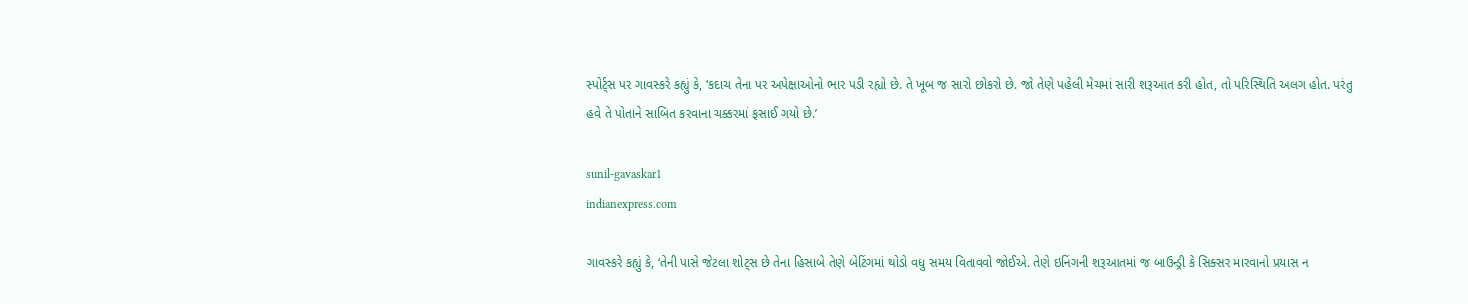સ્પોર્ટ્સ પર ગાવસ્કરે કહ્યું કે, ‘કદાચ તેના પર અપેક્ષાઓનો ભાર પડી રહ્યો છે. તે ખૂબ જ સારો છોકરો છે. જો તેણે પહેલી મેચમાં સારી શરૂઆત કરી હોત, તો પરિસ્થિતિ અલગ હોત. પરંતુ હવે તે પોતાને સાબિત કરવાના ચક્કરમાં ફસાઈ ગયો છે.’

sunil-gavaskar1
indianexpress.com

ગાવસ્કરે કહ્યું કે, ‘તેની પાસે જેટલા શોટ્સ છે તેના હિસાબે તેણે બેટિંગમાં થોડો વધુ સમય વિતાવવો જોઈએ. તેણે ઇનિંગની શરૂઆતમાં જ બાઉન્ડ્રી કે સિક્સર મારવાનો પ્રયાસ ન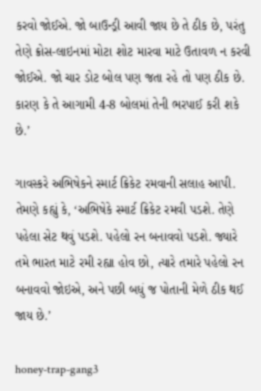કરવો જોઈએ. જો બાઉન્ડ્રી આવી જાય છે તે ઠીક છે, પરંતુ તેણે ક્રોસ-લાઇનમાં મોટા શોટ મારવા માટે ઉતાવળ ન કરવી જોઈએ. જો ચાર ડોટ બોલ પણ જતા રહે તો પણ ઠીક છે. કારણ કે તે આગામી 4-8 બોલમાં તેની ભરપાઈ કરી શકે છે.’

ગાવસ્કરે અભિષેકને સ્માર્ટ ક્રિકેટ રમવાની સલાહ આપી. તેમણે કહ્યું કે, ‘અભિષેકે સ્માર્ટ ક્રિકેટ રમવી પડશે. તેણે પહેલા સેટ થવું પડશે. પહેલો રન બનાવવો પડશે. જ્યારે તમે ભારત માટે રમી રહ્યા હોવ છો, ત્યારે તમારે પહેલો રન બનાવવો જોઇએ, અને પછી બધું જ પોતાની મેળે ઠીક થઈ જાય છે.’

honey-trap-gang3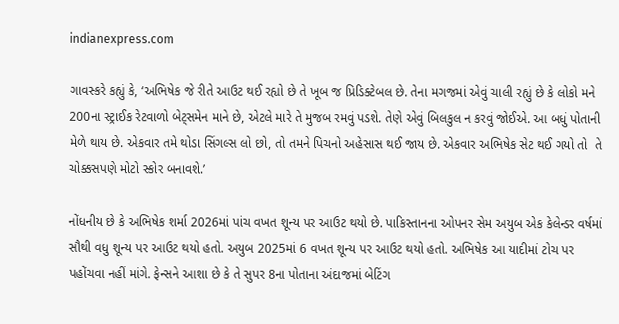indianexpress.com

ગાવસ્કરે કહ્યું કે, ‘અભિષેક જે રીતે આઉટ થઈ રહ્યો છે તે ખૂબ જ પ્રિડિક્ટેબલ છે. તેના મગજમાં એવું ચાલી રહ્યું છે કે લોકો મને 200ના સ્ટ્રાઈક રેટવાળો બેટ્સમેન માને છે, એટલે મારે તે મુજબ રમવું પડશે. તેણે એવું બિલકુલ ન કરવું જોઈએ. આ બધું પોતાની મેળે થાય છે. એકવાર તમે થોડા સિંગલ્સ લો છો, તો તમને પિચનો અહેસાસ થઈ જાય છે. એકવાર અભિષેક સેટ થઈ ગયો તો  તે ચોક્કસપણે મોટો સ્કોર બનાવશે.’

નોંધનીય છે કે અભિષેક શર્મા 2026માં પાંચ વખત શૂન્ય પર આઉટ થયો છે. પાકિસ્તાનના ઓપનર સેમ અયુબ એક કેલેન્ડર વર્ષમાં સૌથી વધુ શૂન્ય પર આઉટ થયો હતો. અયુબ 2025માં 6 વખત શૂન્ય પર આઉટ થયો હતો. અભિષેક આ યાદીમાં ટોચ પર પહોંચવા નહીં માંગે. ફેન્સને આશા છે કે તે સુપર 8ના પોતાના અંદાજમાં બેટિંગ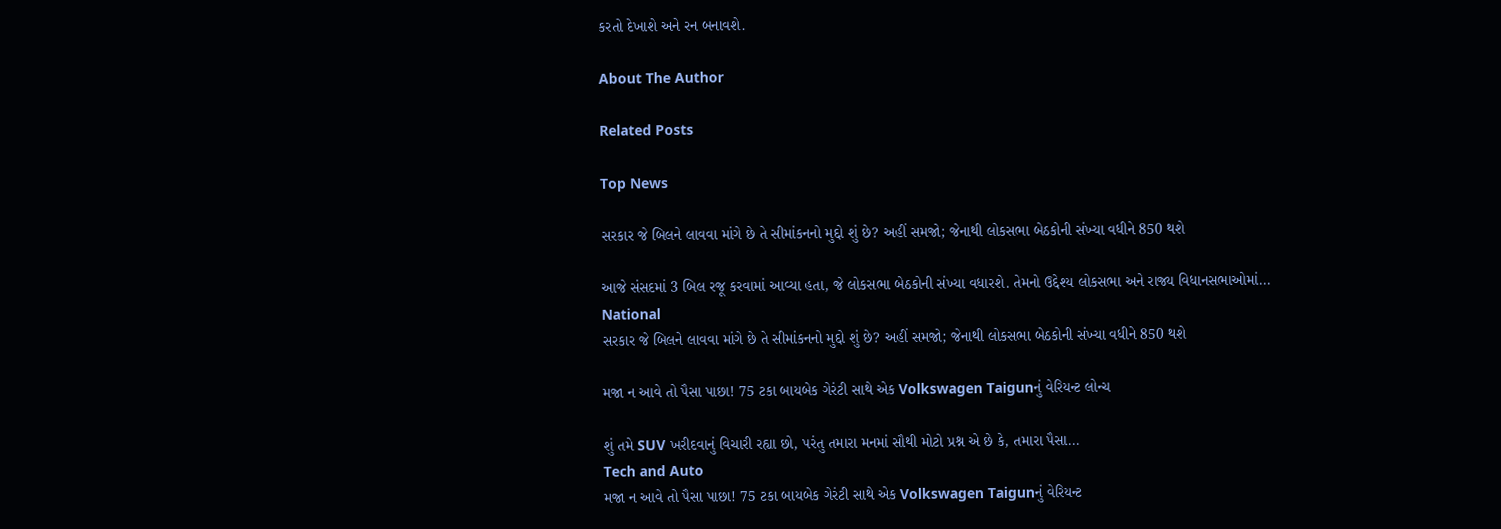કરતો દેખાશે અને રન બનાવશે.

About The Author

Related Posts

Top News

સરકાર જે બિલને લાવવા માંગે છે તે સીમાંકનનો મુદ્દો શું છે? અહીં સમજો; જેનાથી લોકસભા બેઠકોની સંખ્યા વધીને 850 થશે

આજે સંસદમાં 3 બિલ રજૂ કરવામાં આવ્યા હતા, જે લોકસભા બેઠકોની સંખ્યા વધારશે. તેમનો ઉદ્દેશ્ય લોકસભા અને રાજ્ય વિધાનસભાઓમાં...
National
સરકાર જે બિલને લાવવા માંગે છે તે સીમાંકનનો મુદ્દો શું છે? અહીં સમજો; જેનાથી લોકસભા બેઠકોની સંખ્યા વધીને 850 થશે

મજા ન આવે તો પૈસા પાછા! 75 ટકા બાયબેક ગેરંટી સાથે એક Volkswagen Taigunનું વેરિયન્ટ લોન્ચ

શું તમે SUV ખરીદવાનું વિચારી રહ્યા છો, પરંતુ તમારા મનમાં સૌથી મોટો પ્રશ્ન એ છે કે, તમારા પૈસા...
Tech and Auto
મજા ન આવે તો પૈસા પાછા! 75 ટકા બાયબેક ગેરંટી સાથે એક Volkswagen Taigunનું વેરિયન્ટ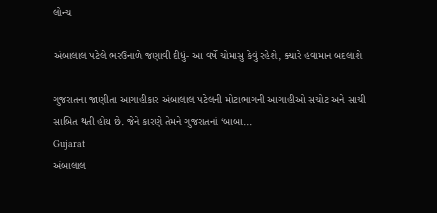લોન્ચ

અંબાલાલ પટેલે ભરઉનાળે જણાવી દીધું- આ વર્ષે ચોમાસુ કેવું રહેશે, ક્યારે હવામાન બદલાશે

ગુજરાતના જાણીતા આગાહીકાર અંબાલાલ પટેલની મોટાભાગની આગાહીઓ સચોટ અને સાચી સાબિત થતી હોય છે. જેને કારણે તેમને ગુજરાતનાં ‘બાબા...
Gujarat
અંબાલાલ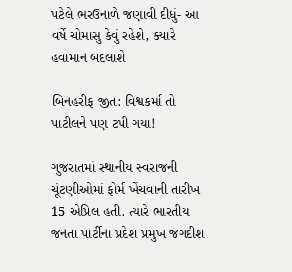પટેલે ભરઉનાળે જણાવી દીધું- આ વર્ષે ચોમાસુ કેવું રહેશે, ક્યારે હવામાન બદલાશે

બિનહરીફ જીત: વિશ્વકર્મા તો પાટીલને પણ ટપી ગયા!

ગુજરાતમાં સ્થાનીય સ્વરાજની ચૂંટણીઓમાં ફોર્મ ખેંચવાની તારીખ 15 એપ્રિલ હતી. ત્યારે ભારતીય જનતા પાર્ટીના પ્રદેશ પ્રમુખ જગદીશ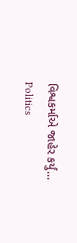વિશ્વકર્માએ જાહેર કર્યું...
Politics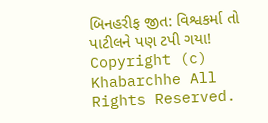બિનહરીફ જીત: વિશ્વકર્મા તો પાટીલને પણ ટપી ગયા!
Copyright (c) Khabarchhe All Rights Reserved.